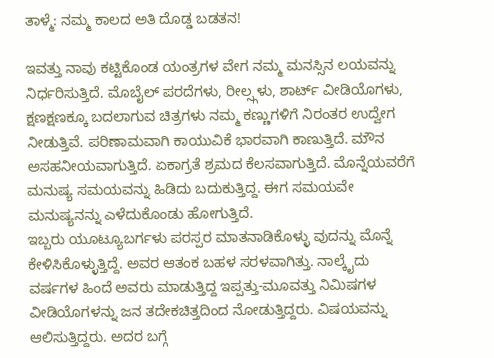ತಾಳ್ಮೆ: ನಮ್ಮ ಕಾಲದ ಅತಿ ದೊಡ್ಡ ಬಡತನ!

ಇವತ್ತು ನಾವು ಕಟ್ಟಿಕೊಂಡ ಯಂತ್ರಗಳ ವೇಗ ನಮ್ಮ ಮನಸ್ಸಿನ ಲಯವನ್ನು ನಿರ್ಧರಿಸುತ್ತಿದೆ. ಮೊಬೈಲ್ ಪರದೆಗಳು, ರೀಲ್ಸ್ಗಳು, ಶಾರ್ಟ್ ವೀಡಿಯೊಗಳು, ಕ್ಷಣಕ್ಷಣಕ್ಕೂ ಬದಲಾಗುವ ಚಿತ್ರಗಳು ನಮ್ಮ ಕಣ್ಣುಗಳಿಗೆ ನಿರಂತರ ಉದ್ವೇಗ ನೀಡುತ್ತಿವೆ. ಪರಿಣಾಮವಾಗಿ ಕಾಯುವಿಕೆ ಭಾರವಾಗಿ ಕಾಣುತ್ತಿದೆ. ಮೌನ ಅಸಹನೀಯವಾಗುತ್ತಿದೆ. ಏಕಾಗ್ರತೆ ಶ್ರಮದ ಕೆಲಸವಾಗುತ್ತಿದೆ. ಮೊನ್ನೆಯವರೆಗೆ ಮನುಷ್ಯ ಸಮಯವನ್ನು ಹಿಡಿದು ಬದುಕುತ್ತಿದ್ದ. ಈಗ ಸಮಯವೇ ಮನುಷ್ಯನನ್ನು ಎಳೆದುಕೊಂಡು ಹೋಗುತ್ತಿದೆ.
ಇಬ್ಬರು ಯೂಟ್ಯೂಬರ್ಗಳು ಪರಸ್ಪರ ಮಾತನಾಡಿಕೊಳ್ಳು ವುದನ್ನು ಮೊನ್ನೆ ಕೇಳಿಸಿಕೊಳ್ಳುತ್ತಿದ್ದೆ. ಅವರ ಆತಂಕ ಬಹಳ ಸರಳವಾಗಿತ್ತು. ನಾಲ್ಕೈದು ವರ್ಷಗಳ ಹಿಂದೆ ಅವರು ಮಾಡುತ್ತಿದ್ದ ಇಪ್ಪತ್ತು-ಮೂವತ್ತು ನಿಮಿಷಗಳ ವೀಡಿಯೊಗಳನ್ನು ಜನ ತದೇಕಚಿತ್ತದಿಂದ ನೋಡುತ್ತಿದ್ದರು. ವಿಷಯವನ್ನು ಆಲಿಸುತ್ತಿದ್ದರು. ಅದರ ಬಗ್ಗೆ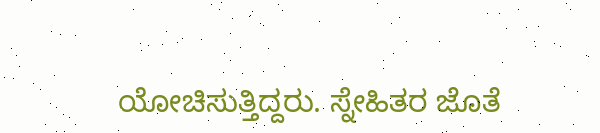ಯೋಚಿಸುತ್ತಿದ್ದರು. ಸ್ನೇಹಿತರ ಜೊತೆ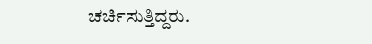ಚರ್ಚಿಸುತ್ತಿದ್ದರು.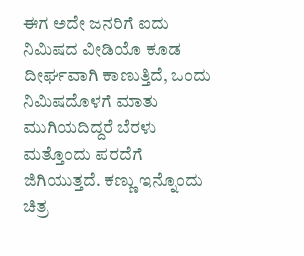ಈಗ ಅದೇ ಜನರಿಗೆ ಐದು ನಿಮಿಷದ ವೀಡಿಯೊ ಕೂಡ ದೀರ್ಘವಾಗಿ ಕಾಣುತ್ತಿದೆ, ಒಂದು ನಿಮಿಷದೊಳಗೆ ಮಾತು ಮುಗಿಯದಿದ್ದರೆ ಬೆರಳು ಮತ್ತೊಂದು ಪರದೆಗೆ ಜಿಗಿಯುತ್ತದೆ. ಕಣ್ಣು ಇನ್ನೊಂದು ಚಿತ್ರ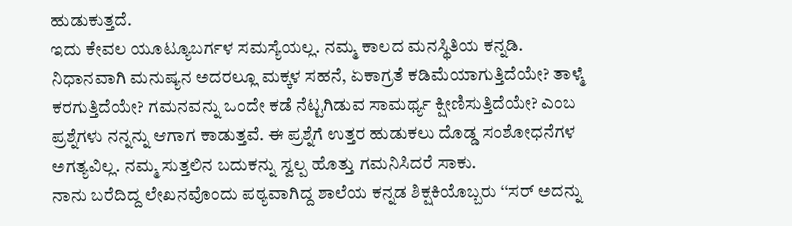ಹುಡುಕುತ್ತದೆ.
ಇದು ಕೇವಲ ಯೂಟ್ಯೂಬರ್ಗಳ ಸಮಸ್ಯೆಯಲ್ಲ. ನಮ್ಮ ಕಾಲದ ಮನಸ್ಥಿತಿಯ ಕನ್ನಡಿ. ನಿಧಾನವಾಗಿ ಮನುಷ್ಯನ ಅದರಲ್ಲೂ ಮಕ್ಕಳ ಸಹನೆ, ಏಕಾಗ್ರತೆ ಕಡಿಮೆಯಾಗುತ್ತಿದೆಯೇ? ತಾಳ್ಮೆ ಕರಗುತ್ತಿದೆಯೇ? ಗಮನವನ್ನು ಒಂದೇ ಕಡೆ ನೆಟ್ಟಗಿಡುವ ಸಾಮರ್ಥ್ಯ ಕ್ಷೀಣಿಸುತ್ತಿದೆಯೇ? ಎಂಬ ಪ್ರಶ್ನೆಗಳು ನನ್ನನ್ನು ಆಗಾಗ ಕಾಡುತ್ತವೆ. ಈ ಪ್ರಶ್ನೆಗೆ ಉತ್ತರ ಹುಡುಕಲು ದೊಡ್ಡ ಸಂಶೋಧನೆಗಳ ಅಗತ್ಯವಿಲ್ಲ. ನಮ್ಮ ಸುತ್ತಲಿನ ಬದುಕನ್ನು ಸ್ವಲ್ಪ ಹೊತ್ತು ಗಮನಿಸಿದರೆ ಸಾಕು.
ನಾನು ಬರೆದಿದ್ದ ಲೇಖನವೊಂದು ಪಠ್ಯವಾಗಿದ್ದ ಶಾಲೆಯ ಕನ್ನಡ ಶಿಕ್ಷಕಿಯೊಬ್ಬರು ‘‘ಸರ್ ಅದನ್ನು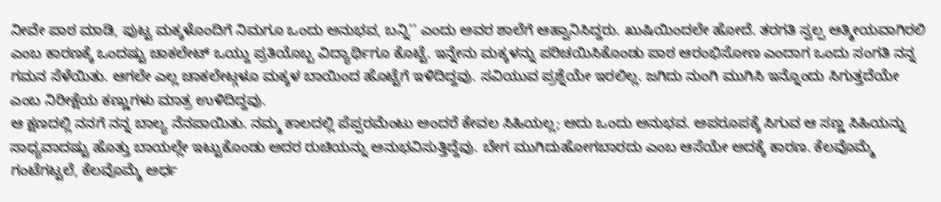ನೀವೇ ಪಾಠ ಮಾಡಿ, ಪುಟ್ಟ ಮಕ್ಕಳೊಂದಿಗೆ ನಿಮಗೂ ಒಂದು ಅನುಭವ, ಬನ್ನಿ’’ ಎಂದು ಅವರ ಶಾಲೆಗೆ ಆಹ್ವಾನಿಸಿದ್ದರು. ಖುಷಿಯಿಂದಲೇ ಹೋದೆ. ತರಗತಿ ಸ್ವಲ್ಪ ಆತ್ಮೀಯವಾಗಿರಲಿ ಎಂಬ ಕಾರಣಕ್ಕೆ ಒಂದಷ್ಟು ಚಾಕಲೇಟ್ ಒಯ್ದು ಪ್ರತಿಯೊಬ್ಬ ವಿದ್ಯಾರ್ಥಿಗೂ ಕೊಟ್ಟೆ. ಇನ್ನೇನು ಮಕ್ಕಳನ್ನು ಪರಿಚಯಿಸಿಕೊಂಡು ಪಾಠ ಆರಂಭಿಸೋಣ ಎಂದಾಗ ಒಂದು ಸಂಗತಿ ನನ್ನ ಗಮನ ಸೆಳೆಯಿತು. ಆಗಲೇ ಎಲ್ಲ ಚಾಕಲೇಟ್ಗಳೂ ಮಕ್ಕಳ ಬಾಯಿಂದ ಹೊಟ್ಟೆಗೆ ಇಳಿದಿದ್ದವು. ಸವಿಯುವ ಪ್ರಶ್ನೆಯೇ ಇರಲಿಲ್ಲ. ಜಗಿದು ನುಂಗಿ ಮುಗಿಸಿ ಇನ್ನೊಂದು ಸಿಗುತ್ತದೆಯೇ ಎಂಬ ನಿರೀಕ್ಷೆಯ ಕಣ್ಣುಗಳು ಮಾತ್ರ ಉಳಿದಿದ್ದವು.
ಆ ಕ್ಷಣದಲ್ಲಿ ನನಗೆ ನನ್ನ ಬಾಲ್ಯ ನೆನಪಾಯಿತು. ನಮ್ಮ ಕಾಲದಲ್ಲಿ ಪೆಪ್ಪರಮೆಂಟು ಅಂದರೆ ಕೇವಲ ಸಿಹಿಯಲ್ಲ; ಅದು ಒಂದು ಅನುಭವ. ಅಪರೂಪಕ್ಕೆ ಸಿಗುವ ಆ ಸಣ್ಣ ಸಿಹಿಯನ್ನು ಸಾಧ್ಯವಾದಷ್ಟು ಹೊತ್ತು ಬಾಯಲ್ಲೇ ಇಟ್ಟುಕೊಂಡು ಅದರ ರುಚಿಯನ್ನು ಅನುಭವಿಸುತ್ತಿದ್ದೆವು. ಬೇಗ ಮುಗಿದುಹೋಗಬಾರದು ಎಂಬ ಆಸೆಯೇ ಅದಕ್ಕೆ ಕಾರಣ. ಕೆಲವೊಮ್ಮೆ ಗಂಟೆಗಟ್ಟಲೆ, ಕೆಲವೊಮ್ಮೆ ಅರ್ಧ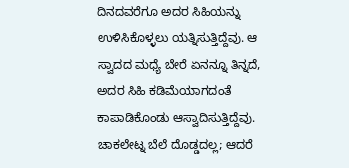ದಿನದವರೆಗೂ ಅದರ ಸಿಹಿಯನ್ನು ಉಳಿಸಿಕೊಳ್ಳಲು ಯತ್ನಿಸುತ್ತಿದ್ದೆವು. ಆ ಸ್ವಾದದ ಮಧ್ಯೆ ಬೇರೆ ಏನನ್ನೂ ತಿನ್ನದೆ, ಅದರ ಸಿಹಿ ಕಡಿಮೆಯಾಗದಂತೆ ಕಾಪಾಡಿಕೊಂಡು ಆಸ್ವಾದಿಸುತ್ತಿದ್ದೆವು. ಚಾಕಲೇಟ್ನ ಬೆಲೆ ದೊಡ್ಡದಲ್ಲ; ಆದರೆ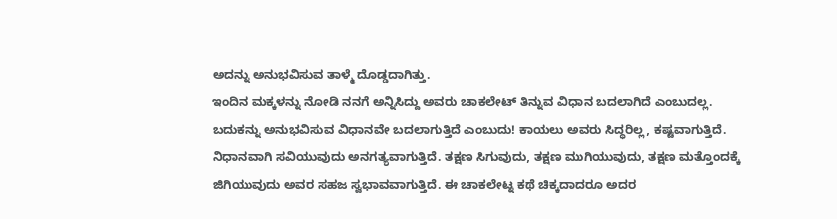ಅದನ್ನು ಅನುಭವಿಸುವ ತಾಳ್ಮೆ ದೊಡ್ಡದಾಗಿತ್ತು.
ಇಂದಿನ ಮಕ್ಕಳನ್ನು ನೋಡಿ ನನಗೆ ಅನ್ನಿಸಿದ್ದು ಅವರು ಚಾಕಲೇಟ್ ತಿನ್ನುವ ವಿಧಾನ ಬದಲಾಗಿದೆ ಎಂಬುದಲ್ಲ. ಬದುಕನ್ನು ಅನುಭವಿಸುವ ವಿಧಾನವೇ ಬದಲಾಗುತ್ತಿದೆ ಎಂಬುದು! ಕಾಯಲು ಅವರು ಸಿದ್ಧರಿಲ್ಲ, ಕಷ್ಟವಾಗುತ್ತಿದೆ. ನಿಧಾನವಾಗಿ ಸವಿಯುವುದು ಅನಗತ್ಯವಾಗುತ್ತಿದೆ. ತಕ್ಷಣ ಸಿಗುವುದು, ತಕ್ಷಣ ಮುಗಿಯುವುದು, ತಕ್ಷಣ ಮತ್ತೊಂದಕ್ಕೆ ಜಿಗಿಯುವುದು ಅವರ ಸಹಜ ಸ್ವಭಾವವಾಗುತ್ತಿದೆ. ಈ ಚಾಕಲೇಟ್ನ ಕಥೆ ಚಿಕ್ಕದಾದರೂ ಅದರ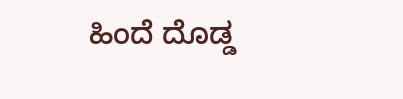ಹಿಂದೆ ದೊಡ್ಡ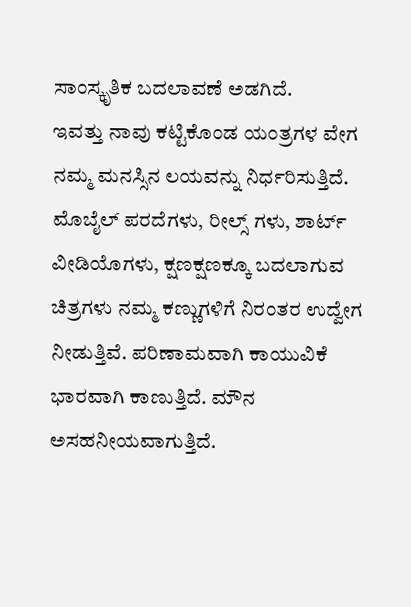ಸಾಂಸ್ಕೃತಿಕ ಬದಲಾವಣೆ ಅಡಗಿದೆ.
ಇವತ್ತು ನಾವು ಕಟ್ಟಿಕೊಂಡ ಯಂತ್ರಗಳ ವೇಗ ನಮ್ಮ ಮನಸ್ಸಿನ ಲಯವನ್ನು ನಿರ್ಧರಿಸುತ್ತಿದೆ. ಮೊಬೈಲ್ ಪರದೆಗಳು, ರೀಲ್ಸ್ ಗಳು, ಶಾರ್ಟ್ ವೀಡಿಯೊಗಳು, ಕ್ಷಣಕ್ಷಣಕ್ಕೂ ಬದಲಾಗುವ ಚಿತ್ರಗಳು ನಮ್ಮ ಕಣ್ಣುಗಳಿಗೆ ನಿರಂತರ ಉದ್ವೇಗ ನೀಡುತ್ತಿವೆ. ಪರಿಣಾಮವಾಗಿ ಕಾಯುವಿಕೆ ಭಾರವಾಗಿ ಕಾಣುತ್ತಿದೆ. ಮೌನ ಅಸಹನೀಯವಾಗುತ್ತಿದೆ.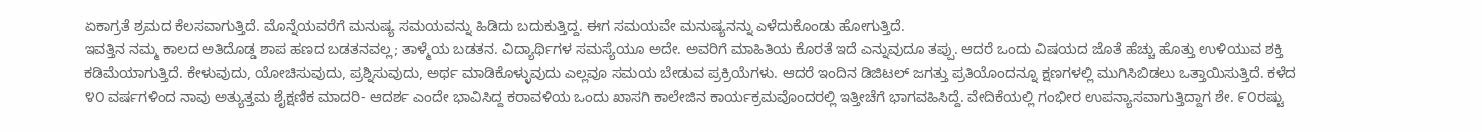ಏಕಾಗ್ರತೆ ಶ್ರಮದ ಕೆಲಸವಾಗುತ್ತಿದೆ. ಮೊನ್ನೆಯವರೆಗೆ ಮನುಷ್ಯ ಸಮಯವನ್ನು ಹಿಡಿದು ಬದುಕುತ್ತಿದ್ದ. ಈಗ ಸಮಯವೇ ಮನುಷ್ಯನನ್ನು ಎಳೆದುಕೊಂಡು ಹೋಗುತ್ತಿದೆ.
ಇವತ್ತಿನ ನಮ್ಮ ಕಾಲದ ಅತಿದೊಡ್ಡ ಶಾಪ ಹಣದ ಬಡತನವಲ್ಲ; ತಾಳ್ಮೆಯ ಬಡತನ. ವಿದ್ಯಾರ್ಥಿಗಳ ಸಮಸ್ಯೆಯೂ ಅದೇ. ಅವರಿಗೆ ಮಾಹಿತಿಯ ಕೊರತೆ ಇದೆ ಎನ್ನುವುದೂ ತಪ್ಪು. ಆದರೆ ಒಂದು ವಿಷಯದ ಜೊತೆ ಹೆಚ್ಚು ಹೊತ್ತು ಉಳಿಯುವ ಶಕ್ತಿ ಕಡಿಮೆಯಾಗುತ್ತಿದೆ. ಕೇಳುವುದು, ಯೋಚಿಸುವುದು, ಪ್ರಶ್ನಿಸುವುದು, ಅರ್ಥ ಮಾಡಿಕೊಳ್ಳುವುದು ಎಲ್ಲವೂ ಸಮಯ ಬೇಡುವ ಪ್ರಕ್ರಿಯೆಗಳು. ಆದರೆ ಇಂದಿನ ಡಿಜಿಟಲ್ ಜಗತ್ತು ಪ್ರತಿಯೊಂದನ್ನೂ ಕ್ಷಣಗಳಲ್ಲಿ ಮುಗಿಸಿಬಿಡಲು ಒತ್ತಾಯಿಸುತ್ತಿದೆ. ಕಳೆದ ೪೦ ವರ್ಷಗಳಿಂದ ನಾವು ಅತ್ಯುತ್ತಮ ಶೈಕ್ಷಣಿಕ ಮಾದರಿ- ಆದರ್ಶ ಎಂದೇ ಭಾವಿಸಿದ್ದ ಕರಾವಳಿಯ ಒಂದು ಖಾಸಗಿ ಕಾಲೇಜಿನ ಕಾರ್ಯಕ್ರಮವೊಂದರಲ್ಲಿ ಇತ್ತೀಚೆಗೆ ಭಾಗವಹಿಸಿದ್ದೆ. ವೇದಿಕೆಯಲ್ಲಿ ಗಂಭೀರ ಉಪನ್ಯಾಸವಾಗುತ್ತಿದ್ದಾಗ ಶೇ. ೯೦ರಷ್ಟು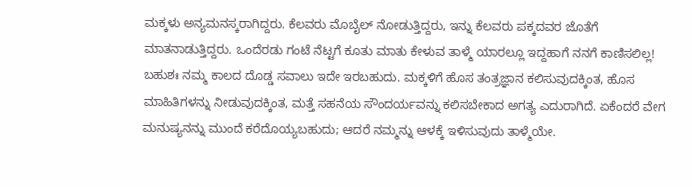ಮಕ್ಕಳು ಅನ್ಯಮನಸ್ಕರಾಗಿದ್ದರು. ಕೆಲವರು ಮೊಬೈಲ್ ನೋಡುತ್ತಿದ್ದರು, ಇನ್ನು ಕೆಲವರು ಪಕ್ಕದವರ ಜೊತೆಗೆ ಮಾತನಾಡುತ್ತಿದ್ದರು. ಒಂದೆರಡು ಗಂಟೆ ನೆಟ್ಟಗೆ ಕೂತು ಮಾತು ಕೇಳುವ ತಾಳ್ಮೆ ಯಾರಲ್ಲೂ ಇದ್ದಹಾಗೆ ನನಗೆ ಕಾಣಿಸಲಿಲ್ಲ!
ಬಹುಶಃ ನಮ್ಮ ಕಾಲದ ದೊಡ್ಡ ಸವಾಲು ಇದೇ ಇರಬಹುದು. ಮಕ್ಕಳಿಗೆ ಹೊಸ ತಂತ್ರಜ್ಞಾನ ಕಲಿಸುವುದಕ್ಕಿಂತ, ಹೊಸ ಮಾಹಿತಿಗಳನ್ನು ನೀಡುವುದಕ್ಕಿಂತ, ಮತ್ತೆ ಸಹನೆಯ ಸೌಂದರ್ಯವನ್ನು ಕಲಿಸಬೇಕಾದ ಅಗತ್ಯ ಎದುರಾಗಿದೆ. ಏಕೆಂದರೆ ವೇಗ ಮನುಷ್ಯನನ್ನು ಮುಂದೆ ಕರೆದೊಯ್ಯಬಹುದು; ಆದರೆ ನಮ್ಮನ್ನು ಆಳಕ್ಕೆ ಇಳಿಸುವುದು ತಾಳ್ಮೆಯೇ.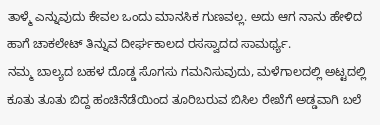ತಾಳ್ಮೆ ಎನ್ನುವುದು ಕೇವಲ ಒಂದು ಮಾನಸಿಕ ಗುಣವಲ್ಲ. ಅದು ಆಗ ನಾನು ಹೇಳಿದ ಹಾಗೆ ಚಾಕಲೇಟ್ ತಿನ್ನುವ ದೀರ್ಘಕಾಲದ ರಸಸ್ವಾದದ ಸಾಮರ್ಥ್ಯ.
ನಮ್ಮ ಬಾಲ್ಯದ ಬಹಳ ದೊಡ್ಡ ಸೊಗಸು ಗಮನಿಸುವುದು, ಮಳೆಗಾಲದಲ್ಲಿ ಅಟ್ಟದಲ್ಲಿ ಕೂತು ತೂತು ಬಿದ್ದ ಹಂಚಿನೆಡೆಯಿಂದ ತೂರಿಬರುವ ಬಿಸಿಲ ರೇಖೆಗೆ ಅಡ್ಡವಾಗಿ ಬಲೆ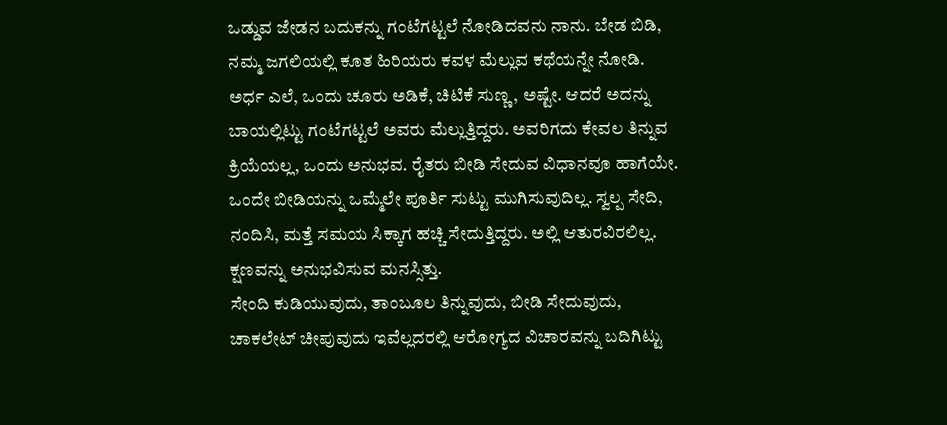ಒಡ್ಡುವ ಜೇಡನ ಬದುಕನ್ನು ಗಂಟೆಗಟ್ಟಲೆ ನೋಡಿದವನು ನಾನು. ಬೇಡ ಬಿಡಿ, ನಮ್ಮ ಜಗಲಿಯಲ್ಲಿ ಕೂತ ಹಿರಿಯರು ಕವಳ ಮೆಲ್ಲುವ ಕಥೆಯನ್ನೇ ನೋಡಿ. ಅರ್ಧ ಎಲೆ, ಒಂದು ಚೂರು ಅಡಿಕೆ, ಚಿಟಿಕೆ ಸುಣ್ಣ, ಅಷ್ಟೇ. ಆದರೆ ಅದನ್ನು ಬಾಯಲ್ಲಿಟ್ಟು ಗಂಟೆಗಟ್ಟಲೆ ಅವರು ಮೆಲ್ಲುತ್ತಿದ್ದರು. ಅವರಿಗದು ಕೇವಲ ತಿನ್ನುವ ಕ್ರಿಯೆಯಲ್ಲ, ಒಂದು ಅನುಭವ. ರೈತರು ಬೀಡಿ ಸೇದುವ ವಿಧಾನವೂ ಹಾಗೆಯೇ. ಒಂದೇ ಬೀಡಿಯನ್ನು ಒಮ್ಮೆಲೇ ಪೂರ್ತಿ ಸುಟ್ಟು ಮುಗಿಸುವುದಿಲ್ಲ. ಸ್ವಲ್ಪ ಸೇದಿ, ನಂದಿಸಿ, ಮತ್ತೆ ಸಮಯ ಸಿಕ್ಕಾಗ ಹಚ್ಚಿ ಸೇದುತ್ತಿದ್ದರು. ಅಲ್ಲಿ ಆತುರವಿರಲಿಲ್ಲ. ಕ್ಷಣವನ್ನು ಅನುಭವಿಸುವ ಮನಸ್ಸಿತ್ತು.
ಸೇಂದಿ ಕುಡಿಯುವುದು, ತಾಂಬೂಲ ತಿನ್ನುವುದು, ಬೀಡಿ ಸೇದುವುದು, ಚಾಕಲೇಟ್ ಚೀಪುವುದು ಇವೆಲ್ಲದರಲ್ಲಿ ಆರೋಗ್ಯದ ವಿಚಾರವನ್ನು ಬದಿಗಿಟ್ಟು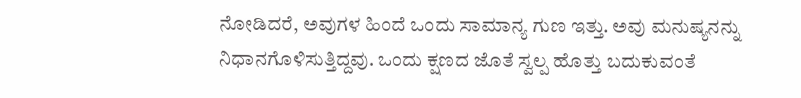ನೋಡಿದರೆ, ಅವುಗಳ ಹಿಂದೆ ಒಂದು ಸಾಮಾನ್ಯ ಗುಣ ಇತ್ತು. ಅವು ಮನುಷ್ಯನನ್ನು ನಿಧಾನಗೊಳಿಸುತ್ತಿದ್ದವು. ಒಂದು ಕ್ಷಣದ ಜೊತೆ ಸ್ವಲ್ಪ ಹೊತ್ತು ಬದುಕುವಂತೆ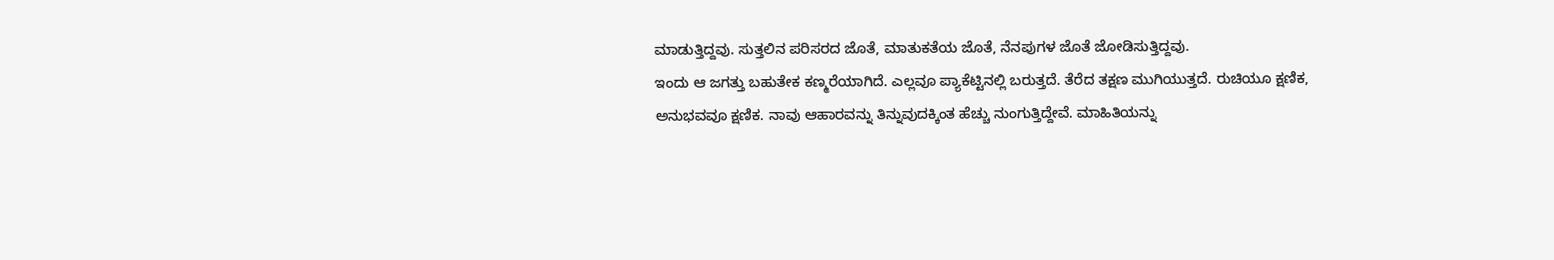ಮಾಡುತ್ತಿದ್ದವು. ಸುತ್ತಲಿನ ಪರಿಸರದ ಜೊತೆ, ಮಾತುಕತೆಯ ಜೊತೆ, ನೆನಪುಗಳ ಜೊತೆ ಜೋಡಿಸುತ್ತಿದ್ದವು.
ಇಂದು ಆ ಜಗತ್ತು ಬಹುತೇಕ ಕಣ್ಮರೆಯಾಗಿದೆ. ಎಲ್ಲವೂ ಪ್ಯಾಕೆಟ್ಟಿನಲ್ಲಿ ಬರುತ್ತದೆ. ತೆರೆದ ತಕ್ಷಣ ಮುಗಿಯುತ್ತದೆ. ರುಚಿಯೂ ಕ್ಷಣಿಕ, ಅನುಭವವೂ ಕ್ಷಣಿಕ. ನಾವು ಆಹಾರವನ್ನು ತಿನ್ನುವುದಕ್ಕಿಂತ ಹೆಚ್ಚು ನುಂಗುತ್ತಿದ್ದೇವೆ. ಮಾಹಿತಿಯನ್ನು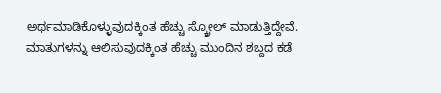ಅರ್ಥಮಾಡಿಕೊಳ್ಳುವುದಕ್ಕಿಂತ ಹೆಚ್ಚು ಸ್ಕ್ರೋಲ್ ಮಾಡುತ್ತಿದ್ದೇವೆ. ಮಾತುಗಳನ್ನು ಆಲಿಸುವುದಕ್ಕಿಂತ ಹೆಚ್ಚು ಮುಂದಿನ ಶಬ್ದದ ಕಡೆ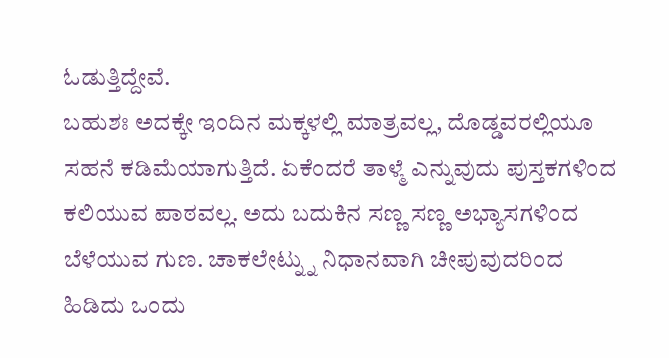ಓಡುತ್ತಿದ್ದೇವೆ.
ಬಹುಶಃ ಅದಕ್ಕೇ ಇಂದಿನ ಮಕ್ಕಳಲ್ಲಿ ಮಾತ್ರವಲ್ಲ, ದೊಡ್ಡವರಲ್ಲಿಯೂ ಸಹನೆ ಕಡಿಮೆಯಾಗುತ್ತಿದೆ. ಏಕೆಂದರೆ ತಾಳ್ಮೆ ಎನ್ನುವುದು ಪುಸ್ತಕಗಳಿಂದ ಕಲಿಯುವ ಪಾಠವಲ್ಲ. ಅದು ಬದುಕಿನ ಸಣ್ಣ ಸಣ್ಣ ಅಭ್ಯಾಸಗಳಿಂದ ಬೆಳೆಯುವ ಗುಣ. ಚಾಕಲೇಟ್ನ್ನು ನಿಧಾನವಾಗಿ ಚೀಪುವುದರಿಂದ ಹಿಡಿದು ಒಂದು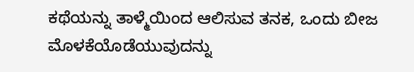ಕಥೆಯನ್ನು ತಾಳ್ಮೆಯಿಂದ ಆಲಿಸುವ ತನಕ, ಒಂದು ಬೀಜ ಮೊಳಕೆಯೊಡೆಯುವುದನ್ನು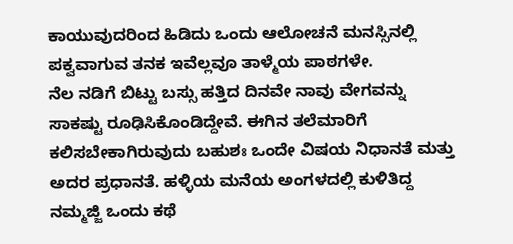ಕಾಯುವುದರಿಂದ ಹಿಡಿದು ಒಂದು ಆಲೋಚನೆ ಮನಸ್ಸಿನಲ್ಲಿ ಪಕ್ವವಾಗುವ ತನಕ ಇವೆಲ್ಲವೂ ತಾಳ್ಮೆಯ ಪಾಠಗಳೇ.
ನೆಲ ನಡಿಗೆ ಬಿಟ್ಟು ಬಸ್ಸು ಹತ್ತಿದ ದಿನವೇ ನಾವು ವೇಗವನ್ನು ಸಾಕಷ್ಟು ರೂಢಿಸಿಕೊಂಡಿದ್ದೇವೆ. ಈಗಿನ ತಲೆಮಾರಿಗೆ ಕಲಿಸಬೇಕಾಗಿರುವುದು ಬಹುಶಃ ಒಂದೇ ವಿಷಯ ನಿಧಾನತೆ ಮತ್ತು ಅದರ ಪ್ರಧಾನತೆ. ಹಳ್ಳಿಯ ಮನೆಯ ಅಂಗಳದಲ್ಲಿ ಕುಳಿತಿದ್ದ ನಮ್ಮಜ್ಜಿ ಒಂದು ಕಥೆ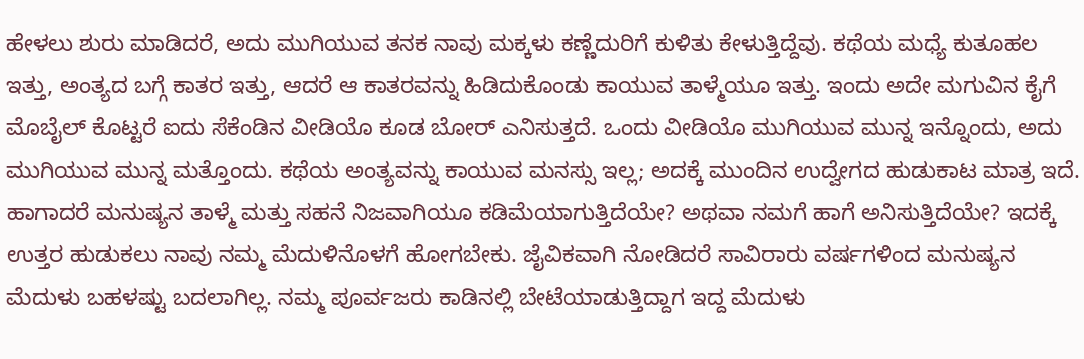ಹೇಳಲು ಶುರು ಮಾಡಿದರೆ, ಅದು ಮುಗಿಯುವ ತನಕ ನಾವು ಮಕ್ಕಳು ಕಣ್ಣೆದುರಿಗೆ ಕುಳಿತು ಕೇಳುತ್ತಿದ್ದೆವು. ಕಥೆಯ ಮಧ್ಯೆ ಕುತೂಹಲ ಇತ್ತು, ಅಂತ್ಯದ ಬಗ್ಗೆ ಕಾತರ ಇತ್ತು, ಆದರೆ ಆ ಕಾತರವನ್ನು ಹಿಡಿದುಕೊಂಡು ಕಾಯುವ ತಾಳ್ಮೆಯೂ ಇತ್ತು. ಇಂದು ಅದೇ ಮಗುವಿನ ಕೈಗೆ ಮೊಬೈಲ್ ಕೊಟ್ಟರೆ ಐದು ಸೆಕೆಂಡಿನ ವೀಡಿಯೊ ಕೂಡ ಬೋರ್ ಎನಿಸುತ್ತದೆ. ಒಂದು ವೀಡಿಯೊ ಮುಗಿಯುವ ಮುನ್ನ ಇನ್ನೊಂದು, ಅದು ಮುಗಿಯುವ ಮುನ್ನ ಮತ್ತೊಂದು. ಕಥೆಯ ಅಂತ್ಯವನ್ನು ಕಾಯುವ ಮನಸ್ಸು ಇಲ್ಲ; ಅದಕ್ಕೆ ಮುಂದಿನ ಉದ್ವೇಗದ ಹುಡುಕಾಟ ಮಾತ್ರ ಇದೆ.
ಹಾಗಾದರೆ ಮನುಷ್ಯನ ತಾಳ್ಮೆ ಮತ್ತು ಸಹನೆ ನಿಜವಾಗಿಯೂ ಕಡಿಮೆಯಾಗುತ್ತಿದೆಯೇ? ಅಥವಾ ನಮಗೆ ಹಾಗೆ ಅನಿಸುತ್ತಿದೆಯೇ? ಇದಕ್ಕೆ ಉತ್ತರ ಹುಡುಕಲು ನಾವು ನಮ್ಮ ಮೆದುಳಿನೊಳಗೆ ಹೋಗಬೇಕು. ಜೈವಿಕವಾಗಿ ನೋಡಿದರೆ ಸಾವಿರಾರು ವರ್ಷಗಳಿಂದ ಮನುಷ್ಯನ ಮೆದುಳು ಬಹಳಷ್ಟು ಬದಲಾಗಿಲ್ಲ. ನಮ್ಮ ಪೂರ್ವಜರು ಕಾಡಿನಲ್ಲಿ ಬೇಟೆಯಾಡುತ್ತಿದ್ದಾಗ ಇದ್ದ ಮೆದುಳು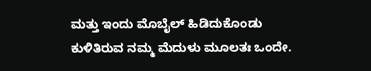ಮತ್ತು ಇಂದು ಮೊಬೈಲ್ ಹಿಡಿದುಕೊಂಡು ಕುಳಿತಿರುವ ನಮ್ಮ ಮೆದುಳು ಮೂಲತಃ ಒಂದೇ.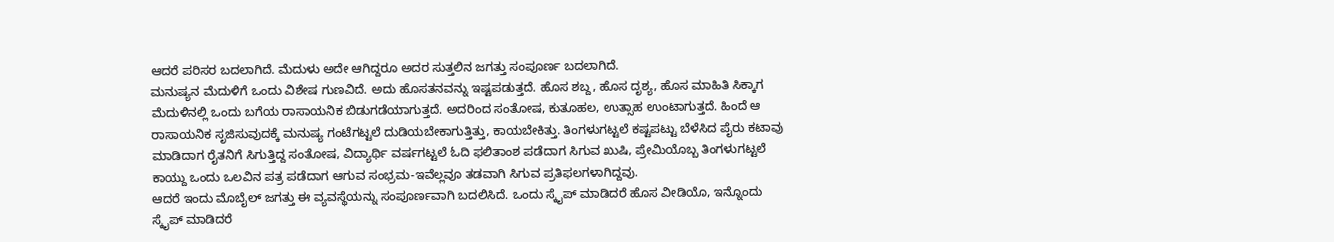ಆದರೆ ಪರಿಸರ ಬದಲಾಗಿದೆ. ಮೆದುಳು ಅದೇ ಆಗಿದ್ದರೂ ಅದರ ಸುತ್ತಲಿನ ಜಗತ್ತು ಸಂಪೂರ್ಣ ಬದಲಾಗಿದೆ.
ಮನುಷ್ಯನ ಮೆದುಳಿಗೆ ಒಂದು ವಿಶೇಷ ಗುಣವಿದೆ. ಅದು ಹೊಸತನವನ್ನು ಇಷ್ಟಪಡುತ್ತದೆ. ಹೊಸ ಶಬ್ದ, ಹೊಸ ದೃಶ್ಯ, ಹೊಸ ಮಾಹಿತಿ ಸಿಕ್ಕಾಗ ಮೆದುಳಿನಲ್ಲಿ ಒಂದು ಬಗೆಯ ರಾಸಾಯನಿಕ ಬಿಡುಗಡೆಯಾಗುತ್ತದೆ. ಅದರಿಂದ ಸಂತೋಷ, ಕುತೂಹಲ, ಉತ್ಸಾಹ ಉಂಟಾಗುತ್ತದೆ. ಹಿಂದೆ ಆ ರಾಸಾಯನಿಕ ಸೃಜಿಸುವುದಕ್ಕೆ ಮನುಷ್ಯ ಗಂಟೆಗಟ್ಟಲೆ ದುಡಿಯಬೇಕಾಗುತ್ತಿತ್ತು, ಕಾಯಬೇಕಿತ್ತು. ತಿಂಗಳುಗಟ್ಟಲೆ ಕಷ್ಟಪಟ್ಟು ಬೆಳೆಸಿದ ಪೈರು ಕಟಾವು ಮಾಡಿದಾಗ ರೈತನಿಗೆ ಸಿಗುತ್ತಿದ್ದ ಸಂತೋಷ, ವಿದ್ಯಾರ್ಥಿ ವರ್ಷಗಟ್ಟಲೆ ಓದಿ ಫಲಿತಾಂಶ ಪಡೆದಾಗ ಸಿಗುವ ಖುಷಿ, ಪ್ರೇಮಿಯೊಬ್ಬ ತಿಂಗಳುಗಟ್ಟಲೆ ಕಾಯ್ದು ಒಂದು ಒಲವಿನ ಪತ್ರ ಪಡೆದಾಗ ಆಗುವ ಸಂಭ್ರಮ-ಇವೆಲ್ಲವೂ ತಡವಾಗಿ ಸಿಗುವ ಪ್ರತಿಫಲಗಳಾಗಿದ್ದವು.
ಆದರೆ ಇಂದು ಮೊಬೈಲ್ ಜಗತ್ತು ಈ ವ್ಯವಸ್ಥೆಯನ್ನು ಸಂಪೂರ್ಣವಾಗಿ ಬದಲಿಸಿದೆ. ಒಂದು ಸ್ಕೈಪ್ ಮಾಡಿದರೆ ಹೊಸ ವೀಡಿಯೊ, ಇನ್ನೊಂದು ಸ್ಕೈಪ್ ಮಾಡಿದರೆ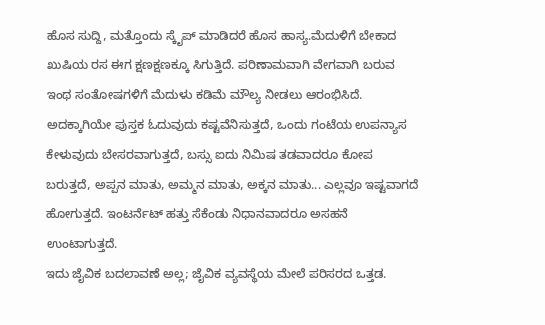ಹೊಸ ಸುದ್ದಿ, ಮತ್ತೊಂದು ಸ್ಕೈಪ್ ಮಾಡಿದರೆ ಹೊಸ ಹಾಸ್ಯ.ಮೆದುಳಿಗೆ ಬೇಕಾದ ಖುಷಿಯ ರಸ ಈಗ ಕ್ಷಣಕ್ಷಣಕ್ಕೂ ಸಿಗುತ್ತಿದೆ. ಪರಿಣಾಮವಾಗಿ ವೇಗವಾಗಿ ಬರುವ ಇಂಥ ಸಂತೋಷಗಳಿಗೆ ಮೆದುಳು ಕಡಿಮೆ ಮೌಲ್ಯ ನೀಡಲು ಆರಂಭಿಸಿದೆ. ಅದಕ್ಕಾಗಿಯೇ ಪುಸ್ತಕ ಓದುವುದು ಕಷ್ಟವೆನಿಸುತ್ತದೆ, ಒಂದು ಗಂಟೆಯ ಉಪನ್ಯಾಸ ಕೇಳುವುದು ಬೇಸರವಾಗುತ್ತದೆ, ಬಸ್ಸು ಐದು ನಿಮಿಷ ತಡವಾದರೂ ಕೋಪ ಬರುತ್ತದೆ, ಅಪ್ಪನ ಮಾತು, ಅಮ್ಮನ ಮಾತು, ಅಕ್ಕನ ಮಾತು... ಎಲ್ಲವೂ ಇಷ್ಟವಾಗದೆ ಹೋಗುತ್ತದೆ. ಇಂಟರ್ನೆಟ್ ಹತ್ತು ಸೆಕೆಂಡು ನಿಧಾನವಾದರೂ ಅಸಹನೆ ಉಂಟಾಗುತ್ತದೆ.
ಇದು ಜೈವಿಕ ಬದಲಾವಣೆ ಅಲ್ಲ; ಜೈವಿಕ ವ್ಯವಸ್ಥೆಯ ಮೇಲೆ ಪರಿಸರದ ಒತ್ತಡ.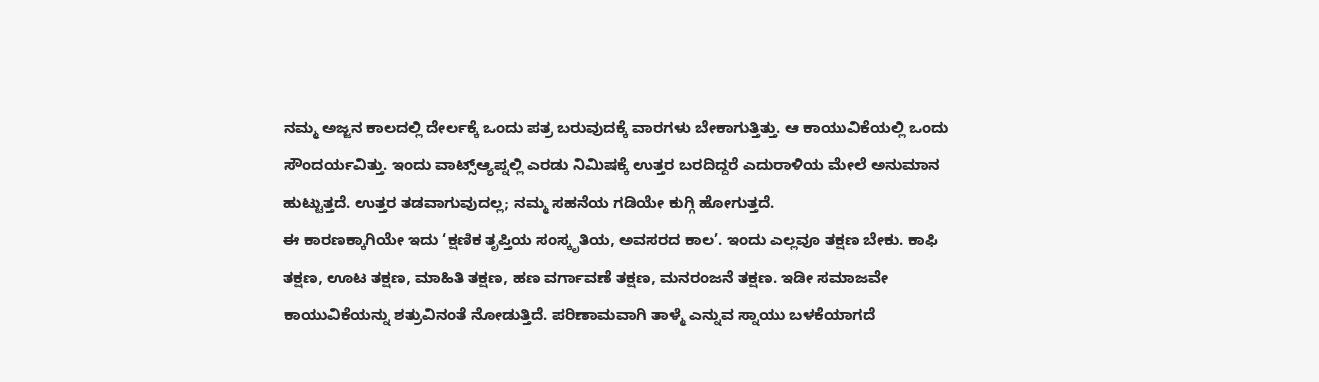ನಮ್ಮ ಅಜ್ಜನ ಕಾಲದಲ್ಲಿ ದೇರ್ಲಕ್ಕೆ ಒಂದು ಪತ್ರ ಬರುವುದಕ್ಕೆ ವಾರಗಳು ಬೇಕಾಗುತ್ತಿತ್ತು. ಆ ಕಾಯುವಿಕೆಯಲ್ಲಿ ಒಂದು ಸೌಂದರ್ಯವಿತ್ತು. ಇಂದು ವಾಟ್ಸ್ಆ್ಯಪ್ನಲ್ಲಿ ಎರಡು ನಿಮಿಷಕ್ಕೆ ಉತ್ತರ ಬರದಿದ್ದರೆ ಎದುರಾಳಿಯ ಮೇಲೆ ಅನುಮಾನ ಹುಟ್ಟುತ್ತದೆ. ಉತ್ತರ ತಡವಾಗುವುದಲ್ಲ; ನಮ್ಮ ಸಹನೆಯ ಗಡಿಯೇ ಕುಗ್ಗಿ ಹೋಗುತ್ತದೆ.
ಈ ಕಾರಣಕ್ಕಾಗಿಯೇ ಇದು ‘ಕ್ಷಣಿಕ ತೃಪ್ತಿಯ ಸಂಸ್ಕೃತಿಯ, ಅವಸರದ ಕಾಲ’. ಇಂದು ಎಲ್ಲವೂ ತಕ್ಷಣ ಬೇಕು. ಕಾಫಿ ತಕ್ಷಣ, ಊಟ ತಕ್ಷಣ, ಮಾಹಿತಿ ತಕ್ಷಣ, ಹಣ ವರ್ಗಾವಣೆ ತಕ್ಷಣ, ಮನರಂಜನೆ ತಕ್ಷಣ. ಇಡೀ ಸಮಾಜವೇ ಕಾಯುವಿಕೆಯನ್ನು ಶತ್ರುವಿನಂತೆ ನೋಡುತ್ತಿದೆ. ಪರಿಣಾಮವಾಗಿ ತಾಳ್ಮೆ ಎನ್ನುವ ಸ್ನಾಯು ಬಳಕೆಯಾಗದೆ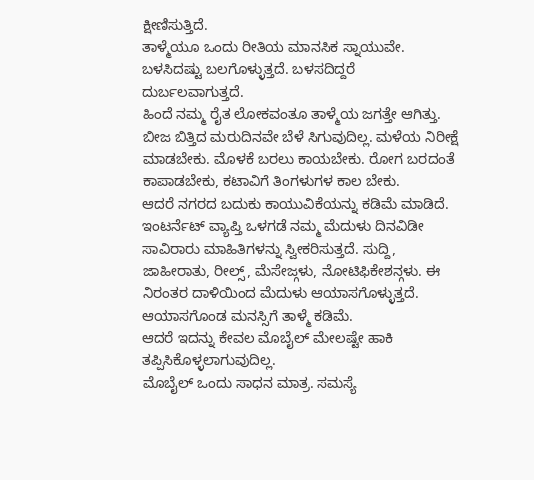ಕ್ಷೀಣಿಸುತ್ತಿದೆ.
ತಾಳ್ಮೆಯೂ ಒಂದು ರೀತಿಯ ಮಾನಸಿಕ ಸ್ನಾಯುವೇ. ಬಳಸಿದಷ್ಟು ಬಲಗೊಳ್ಳುತ್ತದೆ. ಬಳಸದಿದ್ದರೆ ದುರ್ಬಲವಾಗುತ್ತದೆ.
ಹಿಂದೆ ನಮ್ಮ ರೈತ ಲೋಕವಂತೂ ತಾಳ್ಮೆಯ ಜಗತ್ತೇ ಆಗಿತ್ತು. ಬೀಜ ಬಿತ್ತಿದ ಮರುದಿನವೇ ಬೆಳೆ ಸಿಗುವುದಿಲ್ಲ. ಮಳೆಯ ನಿರೀಕ್ಷೆ ಮಾಡಬೇಕು. ಮೊಳಕೆ ಬರಲು ಕಾಯಬೇಕು. ರೋಗ ಬರದಂತೆ ಕಾಪಾಡಬೇಕು, ಕಟಾವಿಗೆ ತಿಂಗಳುಗಳ ಕಾಲ ಬೇಕು.
ಆದರೆ ನಗರದ ಬದುಕು ಕಾಯುವಿಕೆಯನ್ನು ಕಡಿಮೆ ಮಾಡಿದೆ. ಇಂಟರ್ನೆಟ್ ವ್ಯಾಪ್ತಿ ಒಳಗಡೆ ನಮ್ಮ ಮೆದುಳು ದಿನವಿಡೀ ಸಾವಿರಾರು ಮಾಹಿತಿಗಳನ್ನು ಸ್ವೀಕರಿಸುತ್ತದೆ. ಸುದ್ದಿ, ಜಾಹೀರಾತು, ರೀಲ್ಸ್, ಮೆಸೇಜ್ಗಳು, ನೋಟಿಫಿಕೇಶನ್ಗಳು. ಈ ನಿರಂತರ ದಾಳಿಯಿಂದ ಮೆದುಳು ಆಯಾಸಗೊಳ್ಳುತ್ತದೆ. ಆಯಾಸಗೊಂಡ ಮನಸ್ಸಿಗೆ ತಾಳ್ಮೆ ಕಡಿಮೆ.
ಆದರೆ ಇದನ್ನು ಕೇವಲ ಮೊಬೈಲ್ ಮೇಲಷ್ಟೇ ಹಾಕಿ ತಪ್ಪಿಸಿಕೊಳ್ಳಲಾಗುವುದಿಲ್ಲ.
ಮೊಬೈಲ್ ಒಂದು ಸಾಧನ ಮಾತ್ರ. ಸಮಸ್ಯೆ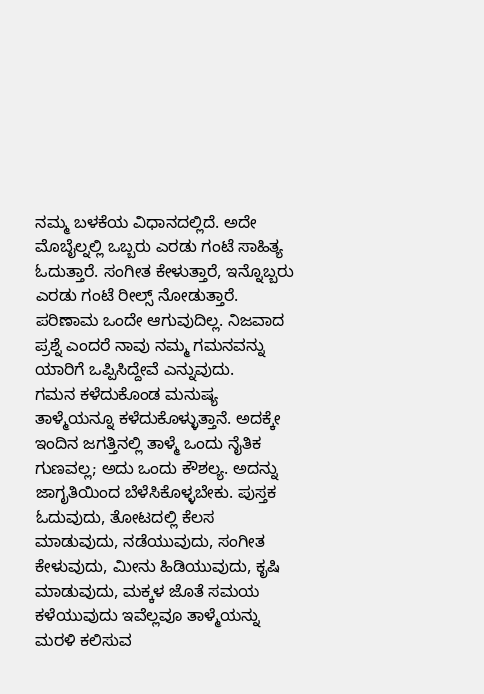ನಮ್ಮ ಬಳಕೆಯ ವಿಧಾನದಲ್ಲಿದೆ. ಅದೇ ಮೊಬೈಲ್ನಲ್ಲಿ ಒಬ್ಬರು ಎರಡು ಗಂಟೆ ಸಾಹಿತ್ಯ ಓದುತ್ತಾರೆ. ಸಂಗೀತ ಕೇಳುತ್ತಾರೆ, ಇನ್ನೊಬ್ಬರು ಎರಡು ಗಂಟೆ ರೀಲ್ಸ್ ನೋಡುತ್ತಾರೆ. ಪರಿಣಾಮ ಒಂದೇ ಆಗುವುದಿಲ್ಲ. ನಿಜವಾದ ಪ್ರಶ್ನೆ ಎಂದರೆ ನಾವು ನಮ್ಮ ಗಮನವನ್ನು ಯಾರಿಗೆ ಒಪ್ಪಿಸಿದ್ದೇವೆ ಎನ್ನುವುದು.
ಗಮನ ಕಳೆದುಕೊಂಡ ಮನುಷ್ಯ ತಾಳ್ಮೆಯನ್ನೂ ಕಳೆದುಕೊಳ್ಳುತ್ತಾನೆ. ಅದಕ್ಕೇ ಇಂದಿನ ಜಗತ್ತಿನಲ್ಲಿ ತಾಳ್ಮೆ ಒಂದು ನೈತಿಕ ಗುಣವಲ್ಲ; ಅದು ಒಂದು ಕೌಶಲ್ಯ. ಅದನ್ನು ಜಾಗೃತಿಯಿಂದ ಬೆಳೆಸಿಕೊಳ್ಳಬೇಕು. ಪುಸ್ತಕ ಓದುವುದು, ತೋಟದಲ್ಲಿ ಕೆಲಸ ಮಾಡುವುದು, ನಡೆಯುವುದು, ಸಂಗೀತ ಕೇಳುವುದು, ಮೀನು ಹಿಡಿಯುವುದು, ಕೃಷಿ ಮಾಡುವುದು, ಮಕ್ಕಳ ಜೊತೆ ಸಮಯ ಕಳೆಯುವುದು ಇವೆಲ್ಲವೂ ತಾಳ್ಮೆಯನ್ನು ಮರಳಿ ಕಲಿಸುವ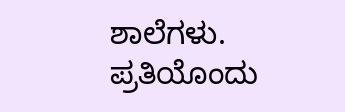ಶಾಲೆಗಳು.
ಪ್ರತಿಯೊಂದು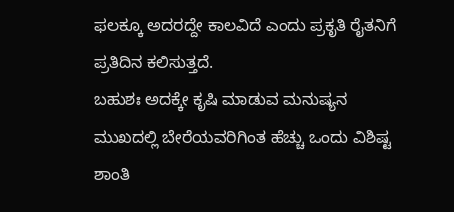ಫಲಕ್ಕೂ ಅದರದ್ದೇ ಕಾಲವಿದೆ ಎಂದು ಪ್ರಕೃತಿ ರೈತನಿಗೆ ಪ್ರತಿದಿನ ಕಲಿಸುತ್ತದೆ.
ಬಹುಶಃ ಅದಕ್ಕೇ ಕೃಷಿ ಮಾಡುವ ಮನುಷ್ಯನ ಮುಖದಲ್ಲಿ ಬೇರೆಯವರಿಗಿಂತ ಹೆಚ್ಚು ಒಂದು ವಿಶಿಷ್ಟ ಶಾಂತಿ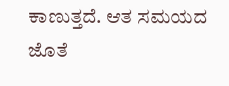ಕಾಣುತ್ತದೆ. ಆತ ಸಮಯದ ಜೊತೆ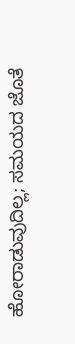ಹೋರಾಡುವುದಿಲ್ಲ; ಸಮಯದ ಜೊತೆ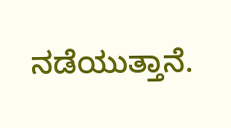ನಡೆಯುತ್ತಾನೆ.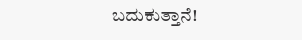ಬದುಕುತ್ತಾನೆ!